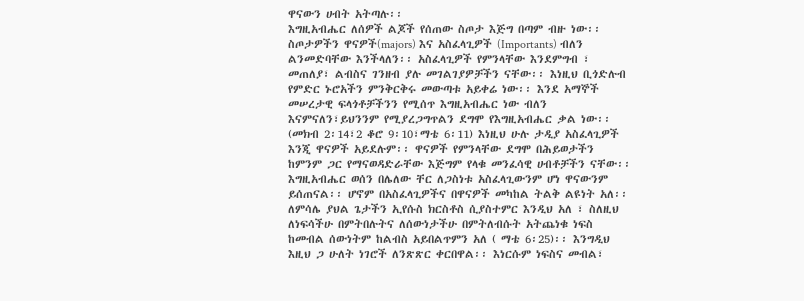ዋናውን ሀብት አትጣሉ፡፡
እግዚአብሔር ለሰዎች ልጆች የሰጠው ስጦታ እጅግ በጣም ብዙ ነው፡፡ ስጦታዎችን ዋናዎች(majors) እና አስፈላጊዎች (Importants) ብለን ልንመድባቸው እንችላለን፡፡ አስፈላጊዎች የምንላቸው እንደምግብ ፣ መጠለያ፣ ልብስና ገንዘብ ያሉ መገልገያዎቻችን ናቸው፡፡ እነዚህ ቢጎድሉብ የምድር ኑሮአችን ምንቅርቅሩ መውጣቱ አይቀሬ ነው፡፡ እንደ አማኞች መሠረታዊ ፍላጎቶቻችንን የሚሰጥ እግዚአብሔር ነው ብለን እናምናለን፣ይህንንም የሚያረጋግጥልን ደግሞ የእግዚአብሔር ቃል ነው፡፡ (መክብ 2፡14፣2 ቆሮ 9፡10፣ማቴ 6፡11) እነዚህ ሁሉ ታዲያ አስፈላጊዎች እንጂ ዋናዎች አይደሉም፡፡ ዋናዎች የምንላቸው ደግሞ በሕይወታችን ከምንም ጋር የማናወዳድራቸው እጅግም የላቁ መንፈሳዊ ሀብቶቻችን ናቸው፡፡ እግዚአብሔር ወሰን በሌለው ቸር ለጋስነቱ አስፈላጊውንም ሆነ ዋናውንም ይሰጠናል፡፡ ሆኖም በአስፈላጊዎችና በዋናዎች መካከል ትልቅ ልዩነት አለ፡፡ ለምሳሌ ያህል ጌታችን ኢየሱስ ክርስቶስ ሲያስተምር እንዲህ አለ ፣ ስለዚህ ለነፍሳችሁ በምትበሉትና ለሰውነታችሁ በምትለብሱት አትጨነቁ ነፍስ ከመብል ሰውነትም ከልብስ አይበልጥምን አለ ( ማቴ 6፡25)፡፡ እንግዲህ እዚህ ጋ ሁለት ነገሮች ለንጽጽር ቀርበዋል፡፡ እነርሱም ነፍስና መብል፣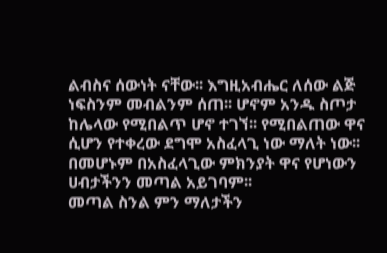ልብስና ሰውነት ናቸው፡፡ እግዚአብሔር ለሰው ልጅ ነፍስንም መብልንም ሰጠ፡፡ ሆኖም አንዱ ስጦታ ከሌላው የሚበልጥ ሆኖ ተገኘ፡፡ የሚበልጠው ዋና ሲሆን የተቀረው ደግሞ አስፈላጊ ነው ማለት ነው፡፡ በመሆኑም በአስፈላጊው ምክንያት ዋና የሆነውን ሀብታችንን መጣል አይገባም፡፡
መጣል ስንል ምን ማለታችን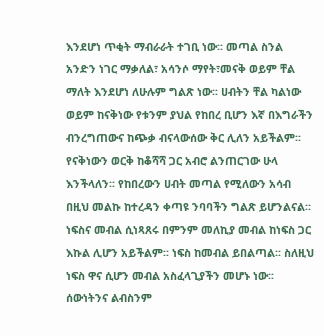እንደሆነ ጥቂት ማብራራት ተገቢ ነው፡፡ መጣል ስንል አንድን ነገር ማቃለል፣ አሳንሶ ማየት፣መናቅ ወይም ቸል ማለት እንደሆነ ለሁሉም ግልጽ ነው፡፡ ሀብትን ቸል ካልነው ወይም ከናቅነው የቱንም ያህል የከበረ ቢሆን እኛ በእግራችን ብንረግጠውና ከጭቃ ብናላውሰው ቅር ሊለን አይችልም፡፡ የናቅነውን ወርቅ ከቆሻሻ ጋር አብሮ ልንጠርገው ሁላ እንችላለን፡፡ የከበረውን ሀብት መጣል የሚለውን አሳብ በዚህ መልኩ ከተረዳን ቀጣዩ ንባባችን ግልጽ ይሆንልናል፡፡
ነፍስና መብል ሲነጻጸሩ በምንም መለኪያ መብል ከነፍስ ጋር እኩል ሊሆን አይችልም፡፡ ነፍስ ከመብል ይበልጣል፡፡ ስለዚህ ነፍስ ዋና ሲሆን መብል አስፈላጊያችን መሆኑ ነው፡፡ ሰውነትንና ልብስንም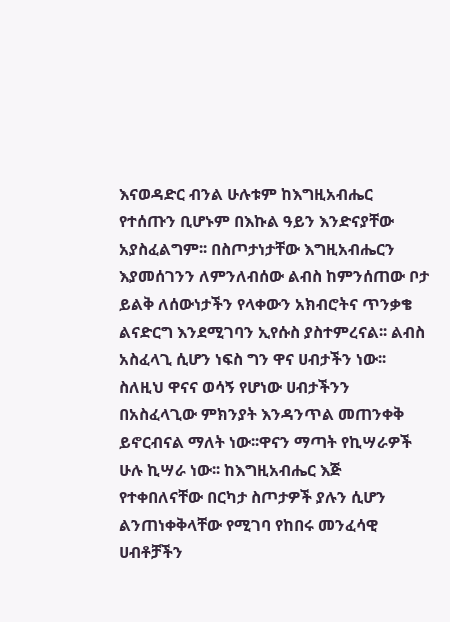እናወዳድር ብንል ሁሉቱም ከእግዚአብሔር የተሰጡን ቢሆኑም በእኩል ዓይን እንድናያቸው አያስፈልግም፡፡ በስጦታነታቸው እግዚአብሔርን እያመሰገንን ለምንለብሰው ልብስ ከምንሰጠው ቦታ ይልቅ ለሰውነታችን የላቀውን አክብሮትና ጥንቃቄ ልናድርግ እንደሚገባን ኢየሱስ ያስተምረናል፡፡ ልብስ አስፈላጊ ሲሆን ነፍስ ግን ዋና ሀብታችን ነው፡፡ ስለዚህ ዋናና ወሳኝ የሆነው ሀብታችንን በአስፈላጊው ምክንያት እንዳንጥል መጠንቀቅ ይኖርብናል ማለት ነው፡፡ዋናን ማጣት የኪሣራዎች ሁሉ ኪሣራ ነው፡፡ ከእግዚአብሔር እጅ የተቀበለናቸው በርካታ ስጦታዎች ያሉን ሲሆን ልንጠነቀቅላቸው የሚገባ የከበሩ መንፈሳዊ ሀብቶቻችን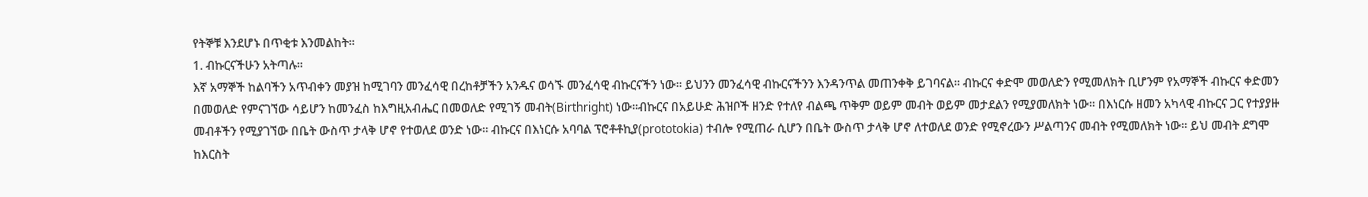የትኞቹ እንደሆኑ በጥቂቱ እንመልከት፡፡
1. ብኩርናችሁን አትጣሉ፡፡
እኛ አማኞች ከልባችን አጥብቀን መያዝ ከሚገባን መንፈሳዊ በረከቶቻችን አንዱና ወሳኙ መንፈሳዊ ብኩርናችን ነው፡፡ ይህንን መንፈሳዊ ብኩርናችንን እንዳንጥል መጠንቀቅ ይገባናል፡፡ ብኩርና ቀድሞ መወለድን የሚመለክት ቢሆንም የአማኞች ብኩርና ቀድመን በመወለድ የምናገኘው ሳይሆን ከመንፈስ ከእግዚአብሔር በመወለድ የሚገኝ መብት(Birthright) ነው፡፡ብኩርና በአይሁድ ሕዝቦች ዘንድ የተለየ ብልጫ ጥቅም ወይም መብት ወይም መታደልን የሚያመለክት ነው፡፡ በእነርሱ ዘመን አካላዊ ብኩርና ጋር የተያያዙ መብቶችን የሚያገኘው በቤት ውስጥ ታላቅ ሆኖ የተወለደ ወንድ ነው፡፡ ብኩርና በእነርሱ አባባል ፕሮቶቶኪያ(prototokia) ተብሎ የሚጠራ ሲሆን በቤት ውስጥ ታላቅ ሆኖ ለተወለደ ወንድ የሚኖረውን ሥልጣንና መብት የሚመለክት ነው፡፡ ይህ መብት ደግሞ ከእርስት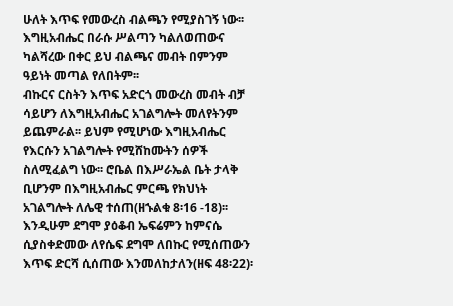ሁለት እጥፍ የመውረስ ብልጫን የሚያስገኝ ነው፡፡ እግዚአብሔር በራሱ ሥልጣን ካልለወጠውና ካልሻረው በቀር ይህ ብልጫና መብት በምንም ዓይነት መጣል የለበትም፡፡
ብኩርና ርስትን እጥፍ አድርጎ መውረስ መብት ብቻ ሳይሆን ለእግዚአብሔር አገልግሎት መለየትንም ይጨምራል፡፡ ይህም የሚሆነው እግዚአብሔር የእርሱን አገልግሎት የሚሸከሙትን ሰዎች ስለሚፈልግ ነው፡፡ ሮቤል በእሥራኤል ቤት ታላቅ ቢሆንም በእግዚአብሔር ምርጫ የክህነት አገልግሎት ለሌዊ ተሰጠ(ዘኁልቁ 8፡16 -18)፡፡ እንዲሁም ደግሞ ያዕቆብ ኤፍሬምን ከምናሴ ሲያስቀድመው ለየሴፍ ደግሞ ለበኩር የሚሰጠውን እጥፍ ድርሻ ሲሰጠው እንመለከታለን(ዘፍ 48፡22)፡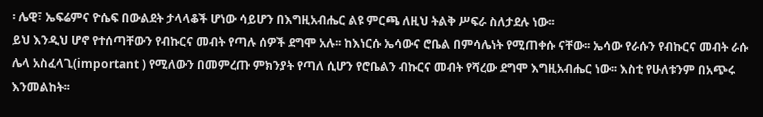፡ ሌዊ፣ ኤፍሬምና ዮሴፍ በውልደት ታላላቆች ሆነው ሳይሆን በእግዚአብሔር ልዩ ምርጫ ለዚህ ትልቅ ሥፍራ ስለታደሉ ነው፡፡
ይህ እንዲህ ሆኖ የተሰጣቸውን የብኩርና መብት የጣሉ ሰዎች ደግሞ አሉ፡፡ ከእነርሱ ኤሳውና ሮቤል በምሳሌነት የሚጠቀሱ ናቸው፡፡ ኤሳው የራሱን የብኩርና መብት ራሱ ሌላ አስፈላጊ(important ) የሚለውን በመምረጡ ምክንያት የጣለ ሲሆን የሮቤልን ብኩርና መብት የሻረው ደግሞ እግዚአብሔር ነው፡፡ እስቲ የሁለቱንም በአጭሩ እንመልከት፡፡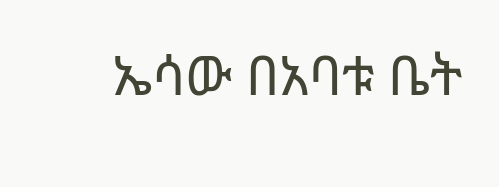ኤሳው በአባቱ ቤት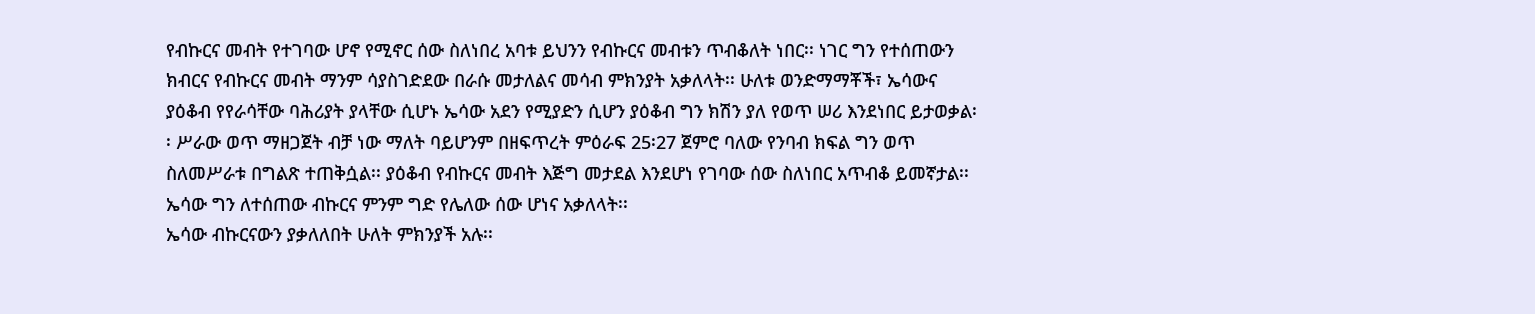የብኩርና መብት የተገባው ሆኖ የሚኖር ሰው ስለነበረ አባቱ ይህንን የብኩርና መብቱን ጥብቆለት ነበር፡፡ ነገር ግን የተሰጠውን ክብርና የብኩርና መብት ማንም ሳያስገድደው በራሱ መታለልና መሳብ ምክንያት አቃለላት፡፡ ሁለቱ ወንድማማቾች፣ ኤሳውና ያዕቆብ የየራሳቸው ባሕሪያት ያላቸው ሲሆኑ ኤሳው አደን የሚያድን ሲሆን ያዕቆብ ግን ክሽን ያለ የወጥ ሠሪ እንደነበር ይታወቃል፡፡ ሥራው ወጥ ማዘጋጀት ብቻ ነው ማለት ባይሆንም በዘፍጥረት ምዕራፍ 25፡27 ጀምሮ ባለው የንባብ ክፍል ግን ወጥ ስለመሥራቱ በግልጽ ተጠቅሷል፡፡ ያዕቆብ የብኩርና መብት እጅግ መታደል እንደሆነ የገባው ሰው ስለነበር አጥብቆ ይመኛታል፡፡ ኤሳው ግን ለተሰጠው ብኩርና ምንም ግድ የሌለው ሰው ሆነና አቃለላት፡፡
ኤሳው ብኩርናውን ያቃለለበት ሁለት ምክንያች አሉ፡፡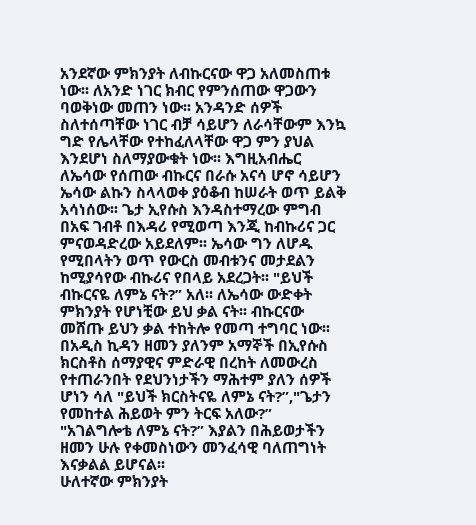አንደኛው ምክንያት ለብኩርናው ዋጋ አለመስጠቱ ነው፡፡ ለአንድ ነገር ክብር የምንሰጠው ዋጋውን ባወቅነው መጠን ነው፡፡ አንዳንድ ሰዎች ስለተሰጣቸው ነገር ብቻ ሳይሆን ለራሳቸውም እንኳ ግድ የሌላቸው የተከፈለላቸው ዋጋ ምን ያህል እንደሆነ ስለማያውቁት ነው፡፡ እግዚአብሔር ለኤሳው የሰጠው ብኩርና በራሱ አናሳ ሆኖ ሳይሆን ኤሳው ልኩን ስላላወቀ ያዕቆብ ከሠራት ወጥ ይልቅ አሳነሰው፡፡ ጌታ ኢየሱስ እንዳስተማረው ምግብ በአፍ ገብቶ በእዳሪ የሚወጣ እንጂ ከብኩሪና ጋር ምናወዳድረው አይደለም፡፡ ኤሳው ግን ለሆዱ የሚበላትን ወጥ የውርስ መብቱንና መታደልን ከሚያሳየው ብኩሪና የበላይ አደረጋት፡፡ "ይህች ብኩርናዬ ለምኔ ናት?” አለ፡፡ ለኤሳው ውድቀት ምክንያት የሆነቺው ይህ ቃል ናት፡፡ ብኩርናው መሸጡ ይህን ቃል ተከትሎ የመጣ ተግባር ነው፡፡ በአዲስ ኪዳን ዘመን ያለንም አማኞች በኢየሱስ ክርስቶስ ሰማያዊና ምድራዊ በረከት ለመውረስ የተጠራንበት የደህንነታችን ማሕተም ያለን ሰዎች ሆነን ሳለ "ይህች ክርስትናዬ ለምኔ ናት?”,"ጌታን የመከተል ሕይወት ምን ትርፍ አለው?” "አገልግሎቴ ለምኔ ናት?” እያልን በሕይወታችን ዘመን ሁሉ የቀመስነውን መንፈሳዊ ባለጠግነት እናቃልል ይሆናል፡፡
ሁለተኛው ምክንያት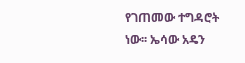የገጠመው ተግዳሮት ነው፡፡ ኤሳው አዴን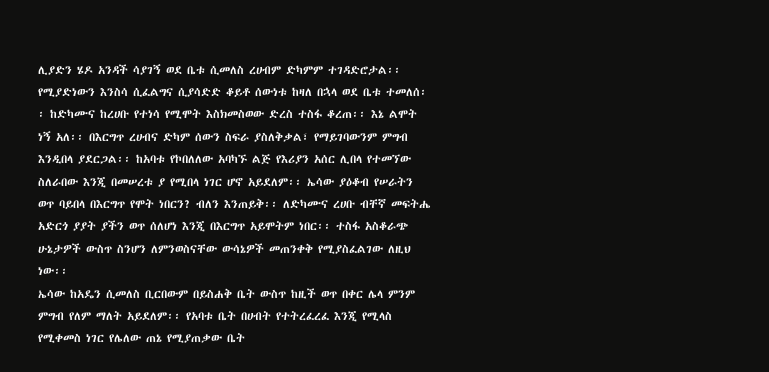ሊያድን ሄዶ አንዳች ሳያገኝ ወደ ቤቱ ሲመለስ ረሀብም ድካምም ተገዳድሮታል፡፡ የሚያድነውን እንስሳ ሲፈልግና ሲያሳድድ ቆይቶ ሰውነቱ ከዛለ በኋላ ወደ ቤቱ ተመለሰ፡፡ ከድካሙና ከረሀቡ የተነሳ የሚሞት እስክመስወው ድረስ ተስፋ ቆረጠ፡፡ እኔ ልሞት ነኝ አለ፡፡ በእርግጥ ረሀብና ድካም ሰውን ስፍራ ያስለቅቃል፣ የማይገባውንም ምግብ እንዲበላ ያደርጋል፡፡ ከአባቱ የኮበለለው አባካኙ ልጅ የእሪያን አሰር ሊበላ የተመኘው ስለራበው እንጂ በመሠረቱ ያ የሚበላ ነገር ሆኖ አይደለም፡፡ ኤሳው ያዕቆብ የሠራትን ወጥ ባይበላ በእርግጥ የሞት ነበርን? ብለን እንጠይቅ፡፡ ለድካሙና ረሀቡ ብቸኛ መፍትሔ አድርጎ ያያት ያችን ወጥ ሰለሆነ እንጂ በእርግጥ አይሞትም ነበር፡፡ ተስፋ አስቆራጭ ሁኔታዎች ውስጥ ስንሆን ለምንወስናቸው ውሳኔዎች መጠንቀቅ የሚያስፈልገው ለዚህ ነው፡፡
ኤሳው ከአዴን ሲመለስ ቢርበውም በይስሐቅ ቤት ውስጥ ከዚች ወጥ በቀር ሌላ ምንም ምግብ የለም ማለት አይደለም፡፡ የአባቱ ቤት በሀብት የተትረፈረፈ እንጂ የሚላስ የሚቀመስ ነገር የሌለው ጠኔ የሚያጠቃው ቤት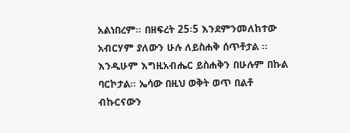አልነበረም፡፡ በዘፍረት 25፡5 እንደምንመለከተው አብርሃም ያለውን ሁሉ ለይስሐቅ ሰጥቶታል ፡፡ እንዲሁም እግዚአብሔር ይስሐቅን በሁሉም በኩል ባርኮታል፡፡ ኤሳው በዚህ ወቅት ወጥ በልቶ ብኩርናውን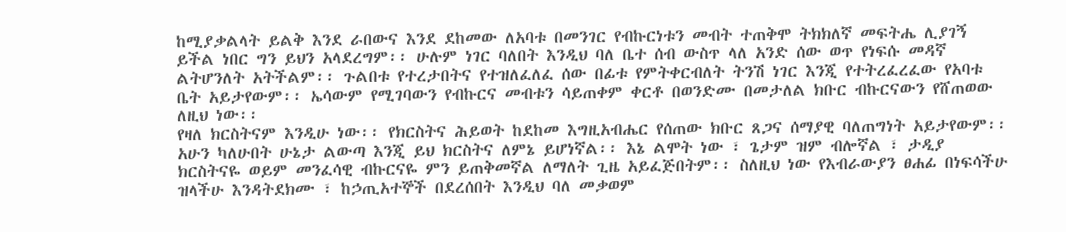ከሚያቃልላት ይልቅ እንደ ራበውና እንደ ደከመው ለአባቱ በመንገር የብኩርነቱን መብት ተጠቅሞ ትክክለኛ መፍትሔ ሊያገኝ ይችል ነበር ግን ይህን አላደረግም፡፡ ሁሉም ነገር ባለበት እንዲህ ባለ ቤተ ሰብ ውስጥ ላለ አንድ ሰው ወጥ የነፍሱ መዳኛ ልትሆንለት አትችልም፡፡ ጉልበቱ የተረታበትና የተዝለፈለፈ ሰው በፊቱ የምትቀርብለት ትንሽ ነገር እንጂ የተትረፈረፈው የአባቱ ቤት አይታየውም፡፡ ኤሳውም የሚገባውን የብኩርና መብቱን ሳይጠቀም ቀርቶ በወንድሙ በመታለል ክቡር ብኩርናውን የሸጠወው ለዚህ ነው፡፡
የዛለ ክርስትናም እንዲሁ ነው፡፡ የክርስትና ሕይወት ከደከመ እግዚአብሔር የሰጠው ክቡር ጸጋና ሰማያዊ ባለጠግነት አይታየውም፡፡ አሁን ካለሁበት ሁኔታ ልውጣ እንጂ ይህ ክርስትና ለምኔ ይሆነኛል፡፡ እኔ ልሞት ነው ፣ ጌታም ዝም ብሎኛል ፣ ታዲያ ክርስትናዬ ወይም መንፈሳዊ ብኩርናዬ ምን ይጠቅመኛል ለማለት ጊዜ አይፈጅበትም፡፡ ስለዚህ ነው የእብራውያን ፀሐፊ በነፍሳችሁ ዝላችሁ እንዳትደክሙ ፣ ከኃጢአተኞች በደረሰበት እንዲህ ባለ መቃወም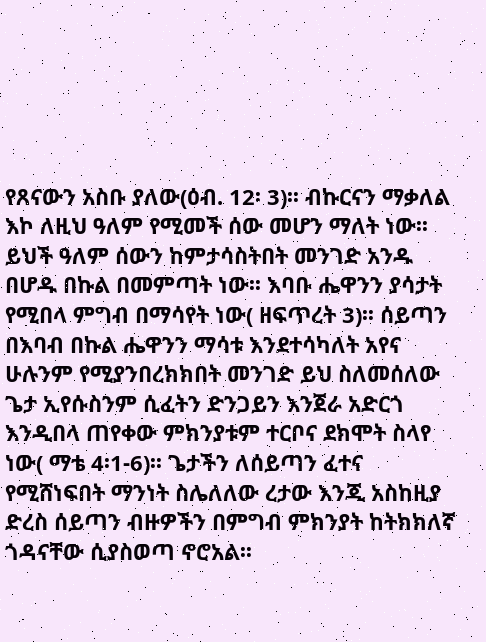የጸናውን አስቡ ያለው(ዕብ. 12፡ 3)፡፡ ብኩርናን ማቃለል እኮ ለዚህ ዓለም የሚመች ሰው መሆን ማለት ነው፡፡ ይህች ዓለም ሰውን ከምታሳስትበት መንገድ አንዱ በሆዱ በኩል በመምጣት ነው፡፡ እባቡ ሔዋንን ያሳታት የሚበላ ምግብ በማሳየት ነው( ዘፍጥረት 3)፡፡ ሰይጣን በእባብ በኩል ሔዋንን ማሳቱ እንደተሳካለት አየና ሁሉንም የሚያንበረክክበት መንገድ ይህ ስለመሰለው ጌታ ኢየሱስንም ሲፈትን ድንጋይን እንጀራ አድርጎ እንዲበላ ጠየቀው ምክንያቱም ተርቦና ደክሞት ስላየ ነው( ማቴ 4፡1-6)፡፡ ጌታችን ለሰይጣን ፈተና የሚሸነፍበት ማንነት ስሌለለው ረታው እንጂ አስከዚያ ድረስ ሰይጣን ብዙዎችን በምግብ ምክንያት ከትክክለኛ ጎዳናቸው ሲያስወጣ ኖሮአል፡፡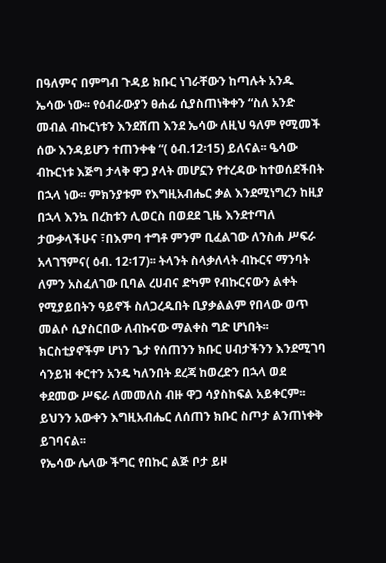በዓለምና በምግብ ጉዳይ ክቡር ነገራቸውን ከጣሉት አንዱ ኤሳው ነው፡፡ የዕብራውያን ፀሐፊ ሲያስጠነቅቀን “ስለ አንድ መብል ብኩርነቱን እንደሸጠ እንደ ኤሳው ለዚህ ዓለም የሚመች ሰው እንዳይሆን ተጠንቀቁ “( ዕብ.12፡15) ይለናል፡፡ ዔሳው ብኩርነቱ እጅግ ታላቅ ዋጋ ያላት መሆኗን የተረዳው ከተወሰደችበት በኋላ ነው፡፡ ምክንያቱም የእግዚአብሔር ቃል እንደሚነግረን ከዚያ በኋላ እንኳ በረከቱን ሊወርስ በወደደ ጊዜ እንደተጣለ ታውቃላችሁና ፣በእምባ ተግቶ ምንም ቢፈልገው ለንስሐ ሥፍራ አላገኘምና( ዕብ. 12፡17)፡፡ ትላንት ስላቃለላት ብኩርና ማንባት ለምን አስፈለገው ቢባል ረሀብና ድካም የብኩርናውን ልቀት የሚያይበትን ዓይኖች ስለጋረዱበት ቢያቃልልም የበላው ወጥ መልሶ ሲያስርበው ለብኩናው ማልቀስ ግድ ሆነበት፡፡ ክርስቲያኖችም ሆነን ጌታ የሰጠንን ክቡር ሀብታችንን እንደሚገባ ሳንይዝ ቀርተን አንዴ ካለንበት ደረጃ ከወረድን በኋላ ወደ ቀደመው ሥፍራ ለመመለስ ብዙ ዋጋ ሳያስከፍል አይቀርም፡፡ ይህንን አውቀን እግዚአብሔር ለሰጠን ክቡር ስጦታ ልንጠነቀቅ ይገባናል፡፡
የኤሳው ሌላው ችግር የበኩር ልጅ ቦታ ይዞ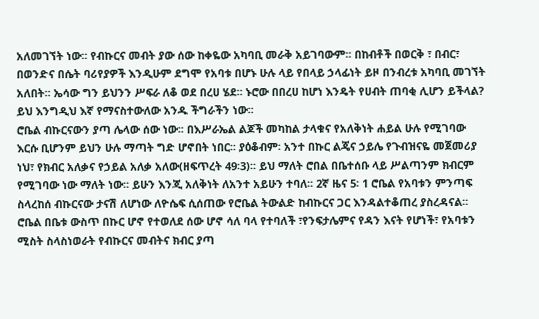አለመገኘት ነው፡፡ የብኩርና መብት ያው ሰው ከቀዬው አካባቢ መራቅ አይገባውም፡፡ በከብቶች በወርቅ ፣ በብር፣ በወንድና በሴት ባሪየያዎች እንዲሁም ደግሞ የአባቱ በሆኑ ሁሉ ላይ የበላይ ኃላፊነት ይዞ በንብረቱ አካባቢ መገኘት አለበት፡፡ ኤሳው ግን ይህንን ሥፍራ ለቆ ወደ በረሀ ሄደ፡፡ ኑሮው በበረሀ ከሆነ እንዴት የሀብት ጠባቂ ሊሆን ይችላል? ይህ እንግዲህ እኛ የማናስተውለው አንዱ ችግራችን ነው፡፡
ሮቤል ብኩርናውን ያጣ ሌላው ሰው ነው፡፡ በእሥራኤል ልጆች መካከል ታላቁና የአለቅነት ሐይል ሁሉ የሚገባው እርሱ ቢሆንም ይህን ሁሉ ማጣት ግድ ሆኖበት ነበር፡፡ ያዕቆብም፡ አንተ በኩር ልጄና ኃይሌ የጉብዝናዬ መጀመሪያ ነህ፣ የክብር አለቃና የኃይል አለቃ አለው(ዘፍጥረት 49፡3)፡፡ ይህ ማለት ሮበል በቤተሰቡ ላይ ሥልጣንም ክብርም የሚገባው ነው ማለት ነው፡፡ ይሁን እንጂ አለቅነት ለአንተ አይሁን ተባለ፡፡ 2ኛ ዜና 5፡ 1 ሮቤል የአባቱን ምንጣፍ ስላረከሰ ብኩርናው ታናሽ ለሆነው ለዮሴፍ ሲሰጠው የሮቤል ትውልድ ከብኩርና ጋር እንዳልተቆጠረ ያስረዳናል፡፡ ሮቤል በቤቱ ውስጥ በኩር ሆኖ የተወለደ ሰው ሆኖ ሳለ ባላ የተባለች ፣የንፍታሌምና የዳን እናት የሆነች፣ የአባቱን ሚስት ስላስነወራት የብኩርና መብትና ክብር ያጣ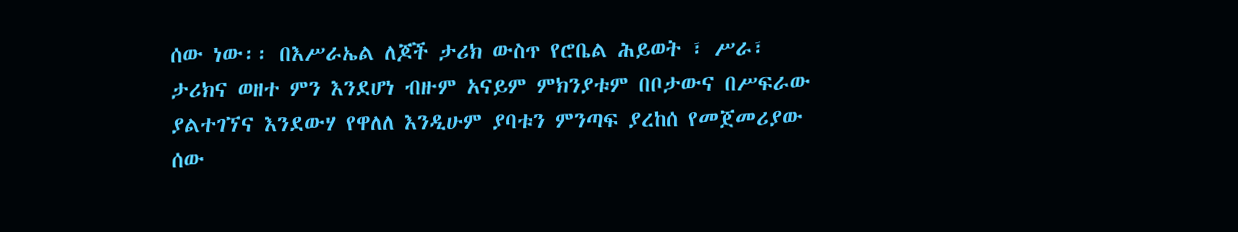ሰው ነው፡፡ በእሥራኤል ለጆች ታሪክ ውስጥ የሮቤል ሕይወት ፣ ሥራ፣ ታሪክና ወዘተ ምን እንደሆነ ብዙም አናይም ምክንያቱም በቦታውና በሥፍራው ያልተገኘና እንደውሃ የዋለለ እንዲሁም ያባቱን ምንጣፍ ያረከሰ የመጀመሪያው ሰው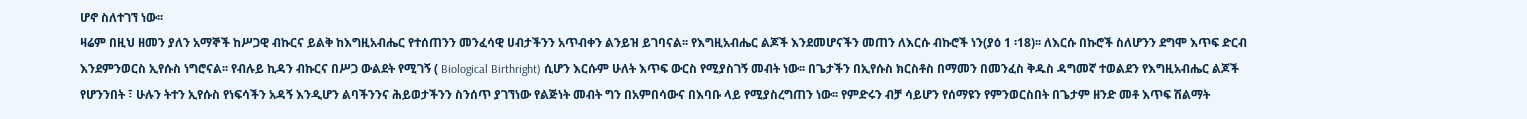ሆኖ ስለተገኘ ነው፡፡
ዛሬም በዚህ ዘመን ያለን አማኞች ከሥጋዊ ብኩርና ይልቅ ከእግዚአብሔር የተሰጠንን መንፈሳዊ ሀብታችንን አጥብቀን ልንይዝ ይገባናል፡፡ የእግዚአብሔር ልጆች እንደመሆናችን መጠን ለእርሱ ብኩሮች ነን(ያዕ 1 ፡18)፡፡ ለእርሱ በኩሮች ስለሆንን ደግሞ እጥፍ ድርብ እንደምንወርስ ኢየሱስ ነግሮናል፡፡ የብሉይ ኪዳን ብኩርና በሥጋ ውልደት የሚገኝ ( Biological Birthright) ሲሆን እርሱም ሁለት እጥፍ ውርስ የሚያስገኝ መብት ነው፡፡ በጌታችን በኢየሱስ ክርስቶስ በማመን በመንፈስ ቅዱስ ዳግመኛ ተወልደን የእግዚአብሔር ልጆች የሆንንበት ፣ ሁሉን ትተን ኢየሱስ የነፍሳችን አዳኝ እንዲሆን ልባችንንና ሕይወታችንን ስንሰጥ ያገኘነው የልጅነት መብት ግን በአምበሳውና በእባቡ ላይ የሚያስረግጠን ነው፡፡ የምድሩን ብቻ ሳይሆን የሰማዩን የምንወርስበት በጌታም ዘንድ መቶ እጥፍ ሽልማት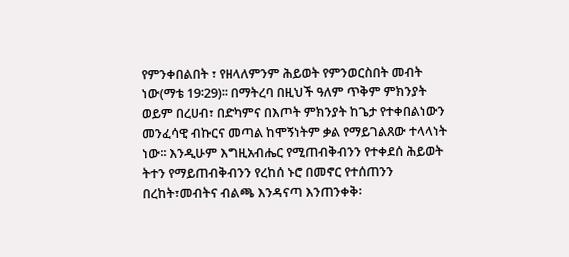የምንቀበልበት ፣ የዘላለምንም ሕይወት የምንወርስበት መብት ነው(ማቴ 19፡29)፡፡ በማትረባ በዚህች ዓለም ጥቅም ምክንያት ወይም በረሀብ፣ በድካምና በእጦት ምክንያት ከጌታ የተቀበልነውን መንፈሳዊ ብኩርና መጣል ከሞኝነትም ቃል የማይገልጸው ተላላነት ነው፡፡ እንዲሁም እግዚአብሔር የሚጠብቅብንን የተቀደሰ ሕይወት ትተን የማይጠብቅብንን የረከሰ ኑሮ በመኖር የተሰጠንን በረከት፣መብትና ብልጫ እንዳናጣ እንጠንቀቅ፡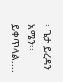፡ ጌታ ይረዳን አሜን፡፡
ይቀጥላል....